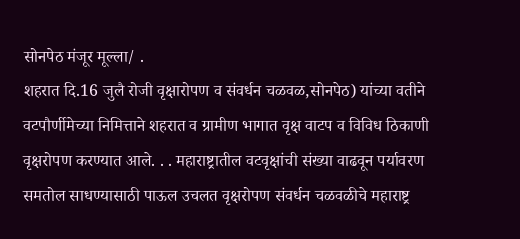सोनपेठ मंजूर मूल्ला/ .
शहरात दि.16 जुलै रोजी वृक्षारोपण व संवर्धन चळवळ,सोनपेठ) यांच्या वतीने वटपौर्णीमेच्या निमित्ताने शहरात व ग्रामीण भागात वृक्ष वाटप व विविध ठिकाणी वृक्षरोपण करण्यात आले. . . महाराष्ट्रातील वटवृक्षांची संख्या वाढवून पर्यावरण समतोल साधण्यासाठी पाऊल उचलत वृक्षरोपण संवर्धन चळवळीचे महाराष्ट्र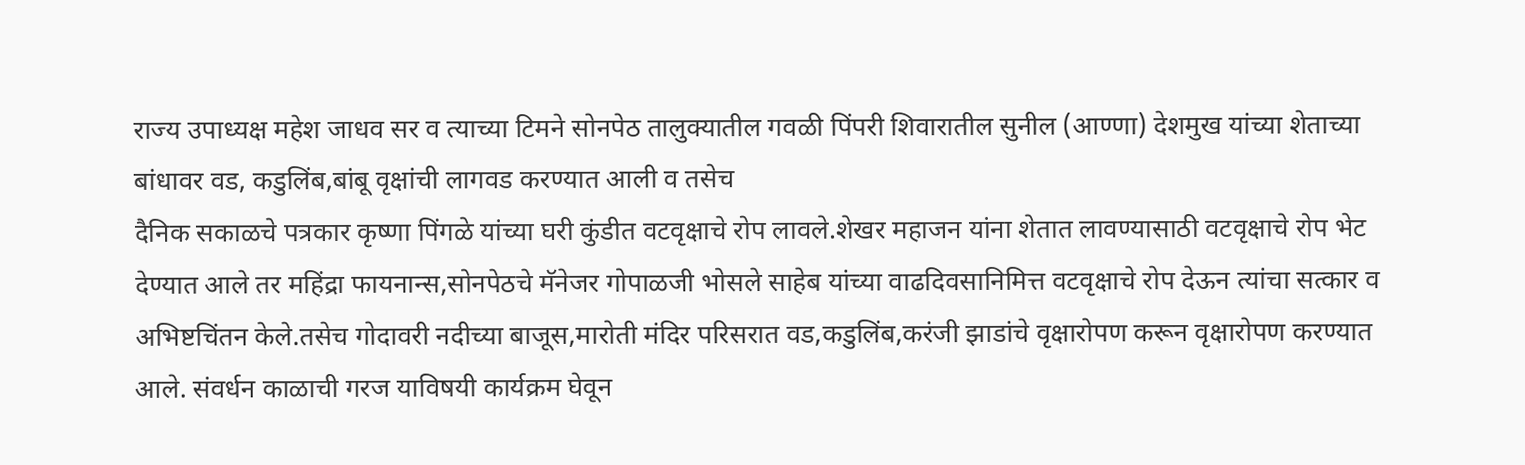राज्य उपाध्यक्ष महेश जाधव सर व त्याच्या टिमने सोनपेठ तालुक्यातील गवळी पिंपरी शिवारातील सुनील (आण्णा) देशमुख यांच्या शेताच्या बांधावर वड, कडुलिंब,बांबू वृक्षांची लागवड करण्यात आली व तसेच
दैनिक सकाळचे पत्रकार कृष्णा पिंगळे यांच्या घरी कुंडीत वटवृक्षाचे रोप लावले.शेखर महाजन यांना शेतात लावण्यासाठी वटवृक्षाचे रोप भेट देण्यात आले तर महिंद्रा फायनान्स,सोनपेठचे मॅनेजर गोपाळजी भोसले साहेब यांच्या वाढदिवसानिमित्त वटवृक्षाचे रोप देऊन त्यांचा सत्कार व अभिष्टचिंतन केले.तसेच गोदावरी नदीच्या बाजूस,मारोती मंदिर परिसरात वड,कडुलिंब,करंजी झाडांचे वृक्षारोपण करून वृक्षारोपण करण्यात आले. संवर्धन काळाची गरज याविषयी कार्यक्रम घेवून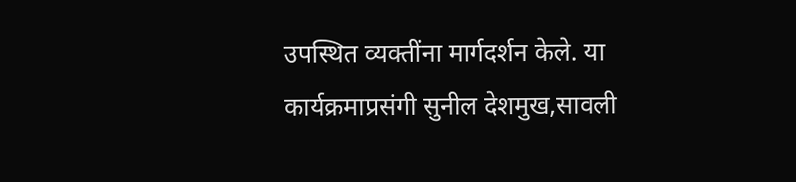उपस्थित व्यक्तींना मार्गदर्शन केले. या कार्यक्रमाप्रसंगी सुनील देशमुख,सावली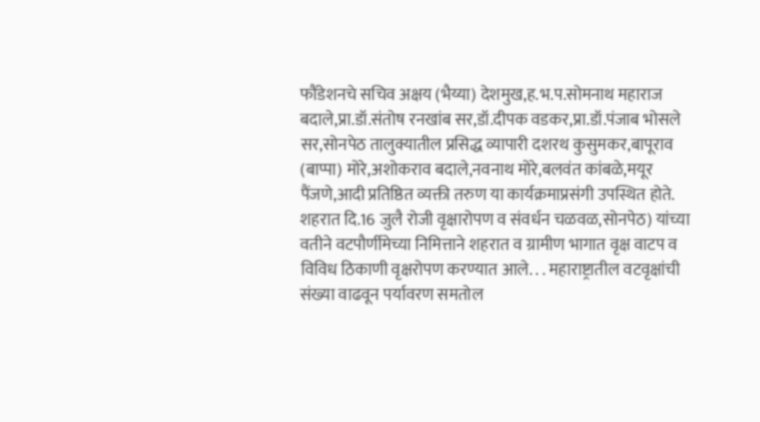फौंडेशनचे सचिव अक्षय (भैय्या) देशमुख,ह.भ.प.सोमनाथ महाराज बदाले,प्रा.डॉ.संतोष रनखांब सर,डॉ.दीपक वडकर,प्रा.डॉ.पंजाब भोसले सर,सोनपेठ तालुक्यातील प्रसिद्ध व्यापारी दशरथ कुसुमकर,बापूराव (बाप्पा) मोरे,अशोकराव बदाले,नवनाथ मोरे,बलवंत कांबळे,मयूर पैंजणे,आदी प्रतिष्ठित व्यक्ती तरुण या कार्यक्रमाप्रसंगी उपस्थित होते.
शहरात दि.16 जुलै रोजी वृक्षारोपण व संवर्धन चळवळ,सोनपेठ) यांच्या वतीने वटपौर्णीमेच्या निमित्ताने शहरात व ग्रामीण भागात वृक्ष वाटप व विविध ठिकाणी वृक्षरोपण करण्यात आले. . . महाराष्ट्रातील वटवृक्षांची संख्या वाढवून पर्यावरण समतोल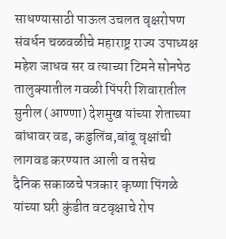साधण्यासाठी पाऊल उचलत वृक्षरोपण संवर्धन चळवळीचे महाराष्ट्र राज्य उपाध्यक्ष महेश जाधव सर व त्याच्या टिमने सोनपेठ तालुक्यातील गवळी पिंपरी शिवारातील सुनील (आण्णा) देशमुख यांच्या शेताच्या बांधावर वड, कडुलिंब,बांबू वृक्षांची लागवड करण्यात आली व तसेच
दैनिक सकाळचे पत्रकार कृष्णा पिंगळे यांच्या घरी कुंडीत वटवृक्षाचे रोप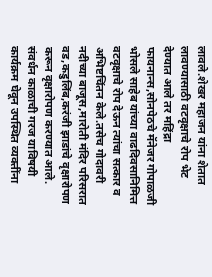लावले.शेखर महाजन यांना शेतात लावण्यासाठी वटवृक्षाचे रोप भेट देण्यात आले तर महिंद्रा फायनान्स,सोनपेठचे मॅनेजर गोपाळजी भोसले साहेब यांच्या वाढदिवसानिमित्त वटवृक्षाचे रोप देऊन त्यांचा सत्कार व अभिष्टचिंतन केले.तसेच गोदावरी नदीच्या बाजूस,मारोती मंदिर परिसरात वड,कडुलिंब,करंजी झाडांचे वृक्षारोपण करून वृक्षारोपण करण्यात आले. संवर्धन काळाची गरज याविषयी कार्यक्रम घेवून उपस्थित व्यक्तींना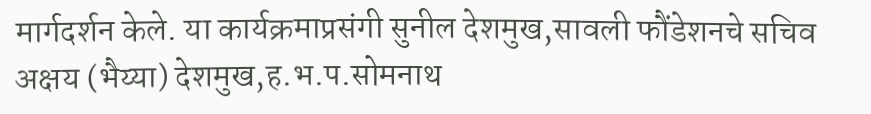मार्गदर्शन केले. या कार्यक्रमाप्रसंगी सुनील देशमुख,सावली फौंडेशनचे सचिव अक्षय (भैय्या) देशमुख,ह.भ.प.सोमनाथ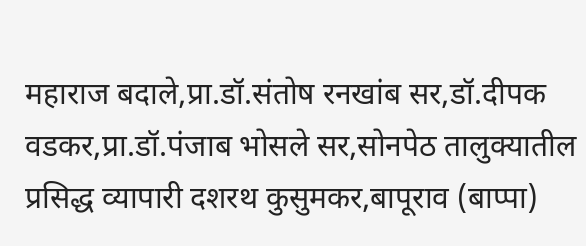महाराज बदाले,प्रा.डॉ.संतोष रनखांब सर,डॉ.दीपक वडकर,प्रा.डॉ.पंजाब भोसले सर,सोनपेठ तालुक्यातील प्रसिद्ध व्यापारी दशरथ कुसुमकर,बापूराव (बाप्पा)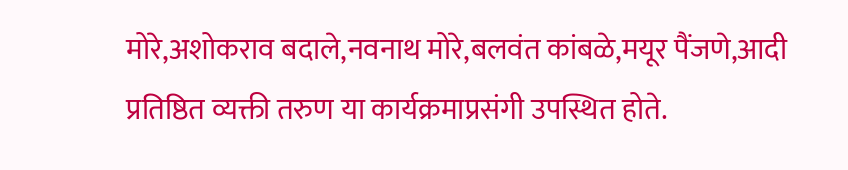मोरे,अशोकराव बदाले,नवनाथ मोरे,बलवंत कांबळे,मयूर पैंजणे,आदी प्रतिष्ठित व्यक्ती तरुण या कार्यक्रमाप्रसंगी उपस्थित होते.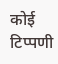कोई टिप्पणी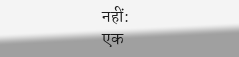नहीं:
एक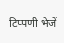टिप्पणी भेजें